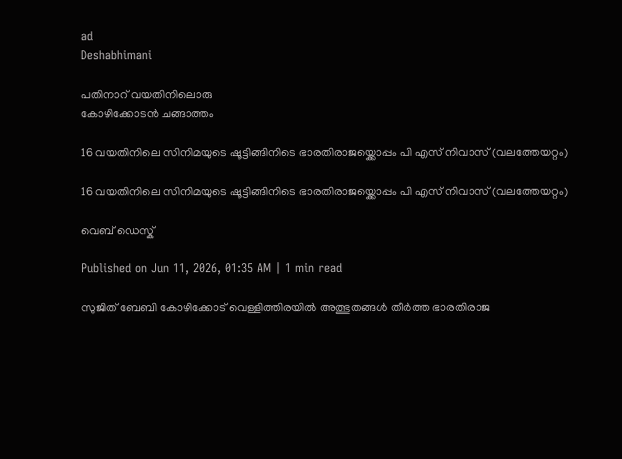ad
Deshabhimani

പതിനാറ്‌ വയതിനിലൊരു
കോഴിക്കോടൻ ചങ്ങാത്തം

16 വയതിനിലെ സിനിമയുടെ ഷൂട്ടിങ്ങിനിടെ ഭാരതിരാജയ്ക്കൊപ്പം പി എസ്‌ നിവാസ്‌ (വലത്തേയറ്റം)

16 വയതിനിലെ സിനിമയുടെ ഷൂട്ടിങ്ങിനിടെ ഭാരതിരാജയ്ക്കൊപ്പം പി എസ്‌ നിവാസ്‌ (വലത്തേയറ്റം)

വെബ് ഡെസ്ക്

Published on Jun 11, 2026, 01:35 AM | 1 min read

സുജിത്‌ ബേബി കോഴിക്കോട്‌ വെള്ളിത്തിരയിൽ അത്ഭുതങ്ങൾ തീർത്ത ഭാരതിരാജ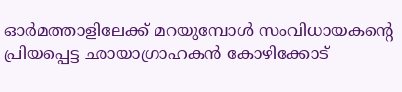ഓർമത്താളിലേക്ക്‌ മറയുമ്പോൾ സംവിധായകന്റെ പ്രിയപ്പെട്ട ഛായാഗ്രാഹകൻ കോഴിക്കോട്‌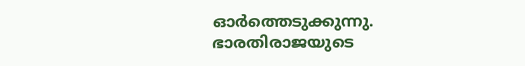ഓർത്തെടുക്കുന്നു. ഭാരതിരാജയുടെ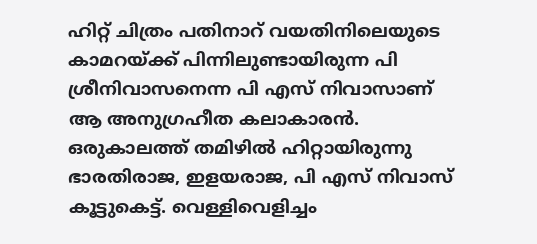ഹിറ്റ്‌ ചിത്രം പതിനാറ്‌ വയതിനിലെയുടെ കാമറയ്‌ക്ക്‌ പിന്നിലുണ്ടായിരുന്ന പി ശ്രീനിവാസനെന്ന പി എസ്‌ നിവാസാണ്‌ ആ അനുഗ്രഹീത കലാകാരൻ. ഒരുകാലത്ത്‌ തമിഴിൽ ഹിറ്റായിരുന്നു ഭാരതിരാജ, ഇളയരാജ, പി എസ്‌ നിവാസ്‌ കൂട്ടുകെട്ട്‌. വെള്ളിവെളിച്ചം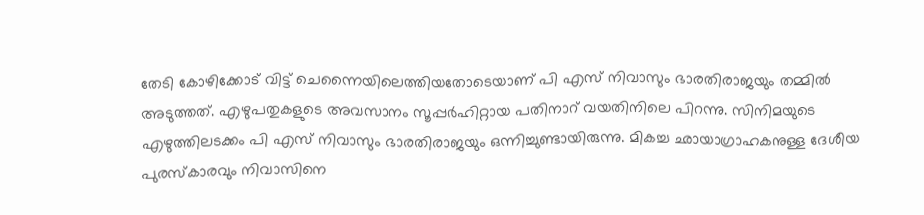തേടി കോഴിക്കോട്‌ വിട്ട്‌ ചെന്നൈയിലെത്തിയതോടെയാണ്‌ പി എസ്‌ നിവാസും ഭാരതിരാജയും തമ്മിൽ അടുത്തത്‌. എഴുപതുകളുടെ അവസാനം സൂപ്പർഹിറ്റായ പതിനാറ്‌ വയതിനിലെ പിറന്നു. സിനിമയുടെ എഴുത്തിലടക്കം പി എസ്‌ നിവാസും ഭാരതിരാജയും ഒന്നിച്ചുണ്ടായിരുന്നു. മികച്ച ഛായാഗ്രാഹകനുള്ള ദേശീയ പുരസ്കാരവും നിവാസിനെ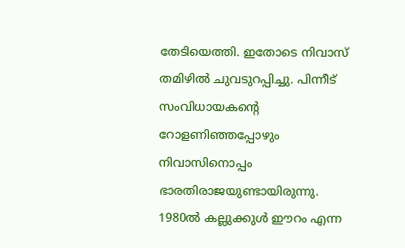തേടിയെത്തി. ഇതോടെ നിവാസ്‌ തമിഴിൽ ചുവടുറപ്പിച്ചു. പിന്നീട്‌ സംവിധായകന്റെ റോളണിഞ്ഞപ്പോഴും നിവാസിനൊപ്പം ഭാരതിരാജയുണ്ടായിരുന്നു. 1980ൽ കല്ലുക്കുൾ ഇ‍ൗറം എന്ന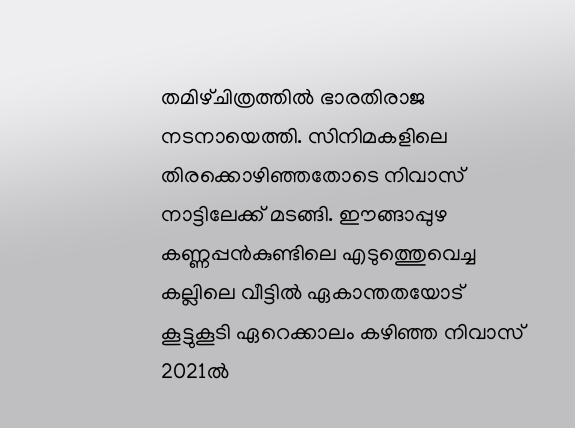തമിഴ്‌ചിത്രത്തിൽ ഭാരതിരാജ നടനായെത്തി. സിനിമകളിലെ തിരക്കൊഴിഞ്ഞതോടെ നിവാസ്‌ നാട്ടിലേക്ക്‌ മടങ്ങി. ഇ‍ൗങ്ങാപ്പുഴ കണ്ണപ്പൻകുണ്ടിലെ എടുത്തെുവെച്ച കല്ലിലെ വീട്ടിൽ ഏകാന്തതയോട്‌ കൂട്ടുകൂടി ഏറെക്കാലം കഴിഞ്ഞ നിവാസ്‌ 2021ൽ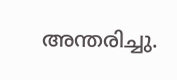അന്തരിച്ചു.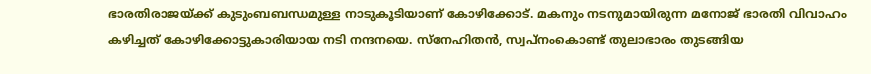ഭാരതിരാജയ്ക്ക്‌ കുടുംബബന്ധമുള്ള നാടുകൂടിയാണ്‌ കോഴിക്കോട്‌. മകനും നടനുമായിരുന്ന മനോജ്‌ ഭാരതി വിവാഹം കഴിച്ചത്‌ കോഴിക്കോട്ടുകാരിയായ നടി നന്ദനയെ. സ്നേഹിതൻ, സ്വപ്നംകൊണ്ട്‌ തുലാഭാരം തുടങ്ങിയ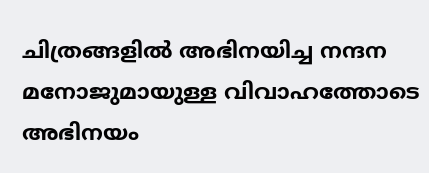ചിത്രങ്ങളിൽ അഭിനയിച്ച നന്ദന മനോജുമായുള്ള വിവാഹത്തോടെ അഭിനയം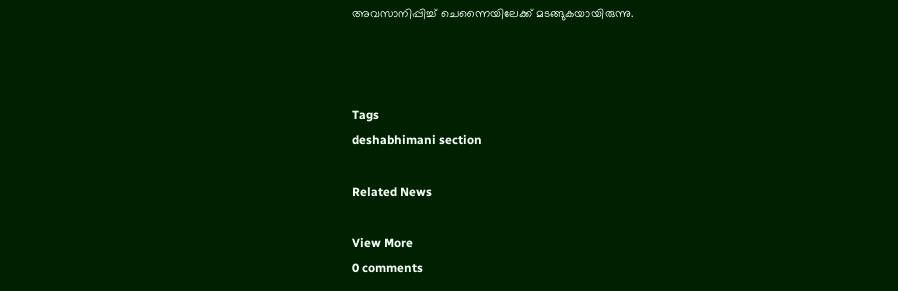അവസാനിപ്പിച്ച്‌ ചെന്നൈയിലേക്ക്‌ മടങ്ങുകയായിരുന്നു.



Tags
deshabhimani section

Related News

View More
0 comments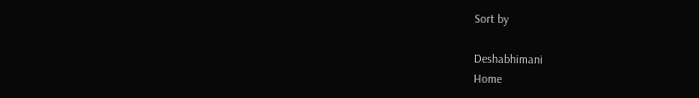Sort by

Deshabhimani
Home